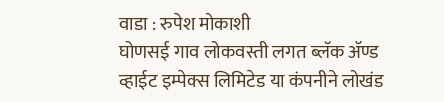वाडा : रुपेश मोकाशी
घोणसई गाव लोकवस्ती लगत ब्लॅक ॲण्ड व्हाईट इम्पेक्स लिमिटेड या कंपनीने लोखंड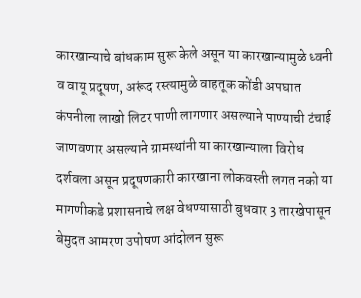कारखान्याचे बांधकाम सुरू केले असून या कारखान्यामुळे ध्वनी व वायू प्रदूषण, अरूंद रस्त्यामुळे वाहतूक कोंडी अपघात कंपनीला लाखो लिटर पाणी लागणार असल्याने पाण्याची टंचाई जाणवणार असल्याने ग्रामस्थांनी या कारखान्याला विरोध दर्शवला असून प्रदूषणकारी कारखाना लोकवस्ती लगत नको या मागणीकडे प्रशासनाचे लक्ष वेधण्यासाठी बुधवार 3 तारखेपासून बेमुदत आमरण उपोषण आंदोलन सुरू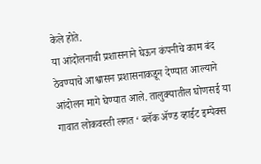केले होते.
या आंदोलनाची प्रशासनाने घेऊन कंपनीचे काम बंद ठेवण्याचे आश्वासन प्रशासनाकडून देण्यात आल्याने आंदोलन मागे घेण्यात आले. तालुक्यातील घोणसई या गावात लोकवस्ती लगत ‘ ब्लॅक ॲण्ड व्हाईट इम्पेक्स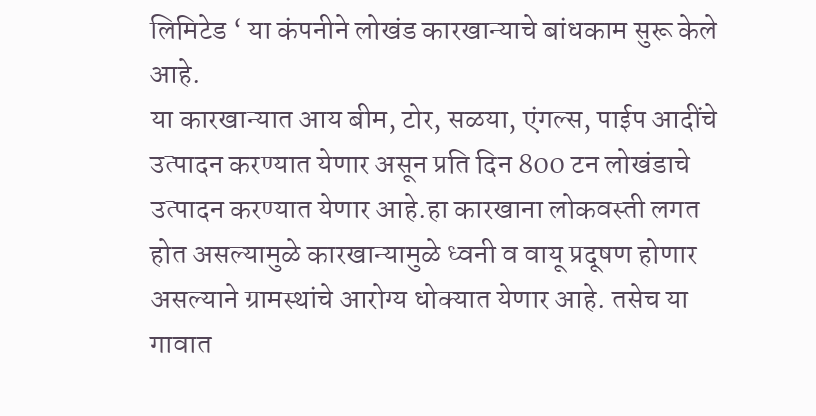लिमिटेड ‘ या कंपनीने लोखंड कारखान्याचे बांधकाम सुरू केले आहे.
या कारखान्यात आय बीम, टोर, सळया, एंगल्स, पाईप आदींचे उत्पादन करण्यात येणार असून प्रति दिन 800 टन लोखंडाचे उत्पादन करण्यात येणार आहे.हा कारखाना लोकवस्ती लगत होत असल्यामुळे कारखान्यामुळे ध्वनी व वायू प्रदूषण होणार असल्याने ग्रामस्थांचे आरोग्य धोक्यात येणार आहे. तसेच या गावात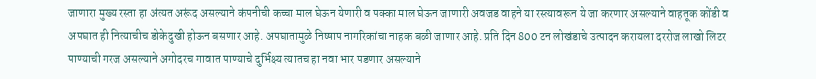जाणारा मुख्य रस्ता हा अंत्यत अरूंद असल्याने कंपनीची कच्चा माल घेऊन येणारी व पक्का माल घेऊन जाणारी अवजड वाहने या रस्त्यावरून ये जा करणार असल्याने वाहतूक कोंडी व अपघात ही नित्याचीच डोकेदुखी होऊन बसणार आहे. अपघातामुळे निष्षाप नागरिकांचा नाहक बळी जाणार आहे. प्रति दिन 800 टन लोखंडाचे उत्पादन करायला दररोज लाखो लिटर पाण्याची गरज असल्याने अगोदरच गावात पाण्याचे दुर्भिक्ष्य त्यातच हा नवा भार पडणार असल्याने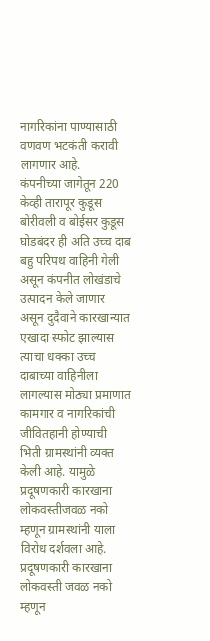नागरिकांना पाण्यासाठी वणवण भटकंती करावी लागणार आहे.
कंपनीच्या जागेतून 220 केव्ही तारापूर कुडूस बोरीवली व बोईसर कुडूस घोडबंदर ही अति उच्च दाब बहु परिपथ वाहिनी गेली असून कंपनीत लोखंडाचे उत्पादन केले जाणार असून दुदैवाने कारखान्यात एखादा स्फोट झाल्यास त्याचा धक्का उच्च दाबाच्या वाहिनीला लागल्यास मोठ्या प्रमाणात कामगार व नागरिकांची जीवितहानी होण्याची भिती ग्रामस्थांनी व्यक्त केली आहे. यामुळे प्रदूषणकारी कारखाना लोकवस्तीजवळ नको म्हणून ग्रामस्थांनी याला विरोध दर्शवला आहे.
प्रदूषणकारी कारखाना लोकवस्ती जवळ नको म्हणून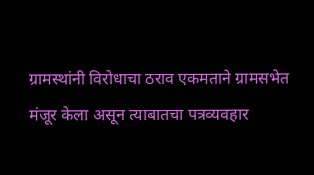ग्रामस्थांनी विरोधाचा ठराव एकमताने ग्रामसभेत मंजूर केला असून त्याबातचा पत्रव्यवहार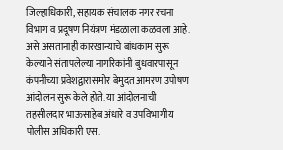जिल्हाधिकारी, सहायक संचालक नगर रचना विभाग व प्रदूषण नियंत्रण मंडळाला कळवला आहे.
असे असतानाही कारखान्याचे बांधकाम सुरू केल्याने संतापलेल्या नागरिकांनी बुधवारपासून कंपनीच्या प्रवेशद्वारासमोर बेमुदत आमरण उपोषण आंदोलन सुरू केले होते. या आंदोलनाची तहसीलदार भाऊसाहेब अंधारे व उपविभागीय पोलीस अधिकारी एस.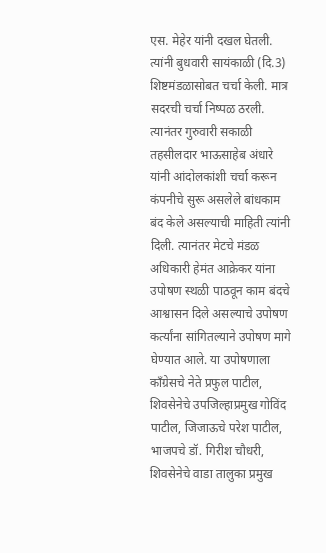एस. मेहेर यांनी दखल घेतली. त्यांनी बुधवारी सायंकाळी (दि.3) शिष्टमंडळासोबत चर्चा केली. मात्र सदरची चर्चा निष्पळ ठरली. त्यानंतर गुरुवारी सकाळी तहसीलदार भाऊसाहेब अंधारे यांनी आंदोलकांशी चर्चा करून कंपनीचे सुरू असलेले बांधकाम बंद केले असल्याची माहिती त्यांनी दिली. त्यानंतर मेटचे मंडळ अधिकारी हेमंत आक्रेकर यांना उपोषण स्थळी पाठवून काम बंदचे आश्वासन दिले असल्याचे उपोषण कर्त्यांना सांगितल्याने उपोषण मागे घेण्यात आले. या उपोषणाला काँग्रेसचे नेते प्रफुल पाटील, शिवसेनेचे उपजिल्हाप्रमुख गोविंद पाटील, जिजाऊचे परेश पाटील, भाजपचे डॉ. गिरीश चौधरी, शिवसेनेचे वाडा तालुका प्रमुख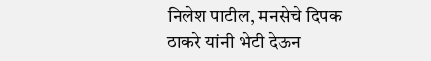निलेश पाटील, मनसेचे दिपक ठाकरे यांनी भेटी देऊन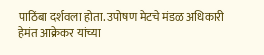पाठिंबा दर्शवला होता. उपोषण मेटचे मंडळ अधिकारी हेमंत आक्रेकर यांच्या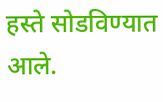हस्ते सोडविण्यात आले.